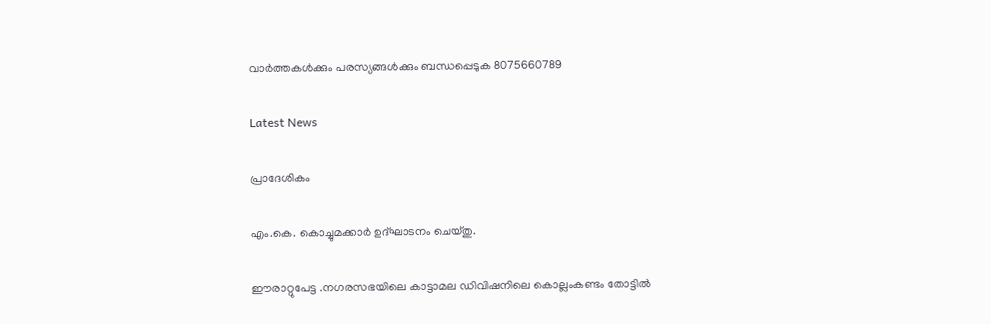വാർത്തകൾക്കും പരസ്യങ്ങൾക്കും ബന്ധപ്പെടുക 8075660789

Latest News

പ്രാദേശികം

എം.കെ. കൊച്ചുമക്കാർ ഉദ്ഘാടനം ചെയ്തു.

ഈരാറ്റുപേട്ട .നഗരസഭയിലെ കാട്ടാമല ഡിവിഷനിലെ കൊല്ലംകണ്ടം തോട്ടിൽ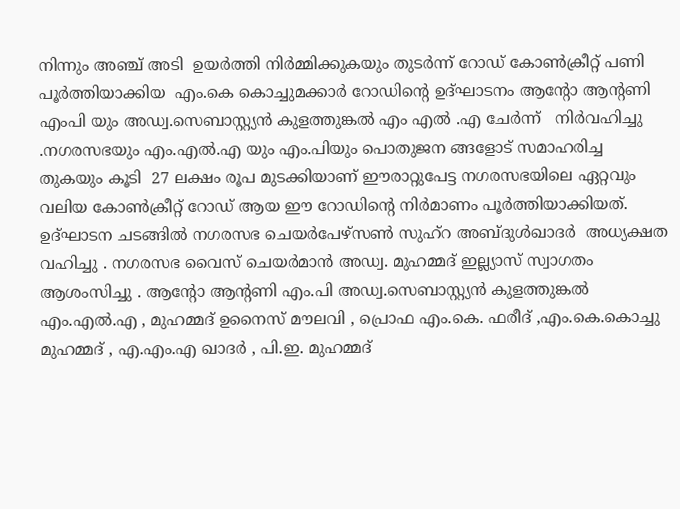നിന്നും അഞ്ച് അടി  ഉയർത്തി നിർമ്മിക്കുകയും തുടർന്ന് റോഡ് കോൺക്രീറ്റ് പണി പൂർത്തിയാക്കിയ  എം.കെ കൊച്ചുമക്കാർ റോഡിന്റെ ഉദ്ഘാടനം ആന്റോ ആന്റണി എംപി യും അഡ്വ.സെബാസ്റ്റ്യൻ കുളത്തുങ്കൽ എം എൽ .എ ചേർന്ന്   നിർവഹിച്ചു .നഗരസഭയും എം.എൽ.എ യും എം.പിയും പൊതുജന ങ്ങളോട് സമാഹരിച്ച തുകയും കൂടി  27 ലക്ഷം രൂപ മുടക്കിയാണ് ഈരാറ്റുപേട്ട നഗരസഭയിലെ ഏറ്റവും വലിയ കോൺക്രീറ്റ് റോഡ് ആയ ഈ റോഡിന്റെ നിർമാണം പൂർത്തിയാക്കിയത്.  ഉദ്ഘാടന ചടങ്ങിൽ നഗരസഭ ചെയർപേഴ്സൺ സുഹ്‌റ അബ്‌ദുൾഖാദർ  അധ്യക്ഷത വഹിച്ചു . നഗരസഭ വൈസ് ചെയർമാൻ അഡ്വ. മുഹമ്മദ്‌ ഇല്ല്യാസ് സ്വാഗതം ആശംസിച്ചു . ആന്റോ ആന്റണി എം.പി അഡ്വ.സെബാസ്റ്റ്യൻ കുളത്തുങ്കൽ എം.എൽ.എ , മുഹമ്മദ്‌ ഉനൈസ് മൗലവി , പ്രൊഫ എം.കെ. ഫരീദ് ,എം.കെ.കൊച്ചു മുഹമ്മദ്‌ , എ.എം.എ ഖാദർ , പി.ഇ. മുഹമ്മദ്‌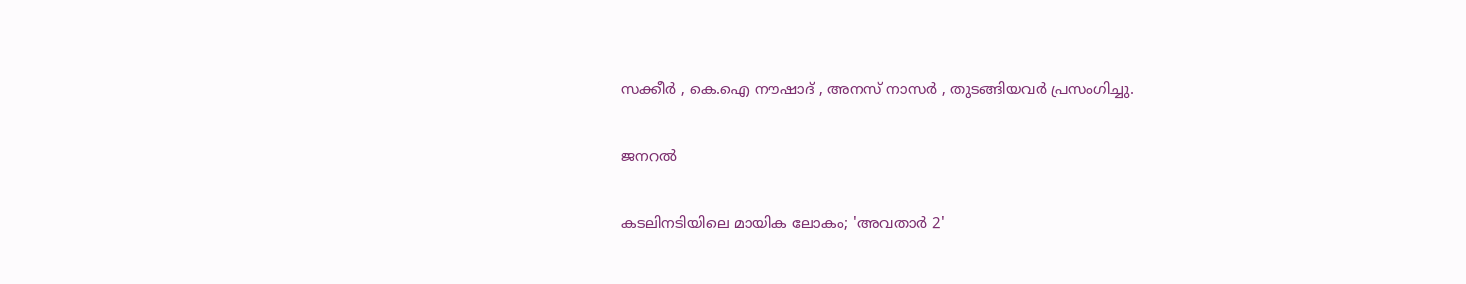സക്കീർ , കെ.ഐ നൗഷാദ് , അനസ് നാസർ , തുടങ്ങിയവർ പ്രസംഗിച്ചു.

ജനറൽ

കടലിനടിയിലെ മായിക ലോകം; 'അവതാര്‍ 2'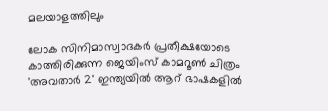മലയാളത്തിലും

ലോക സിനിമാസ്വാദകർ പ്രതീക്ഷയോടെ കാത്തിരിക്കുന്ന ജെയിംസ് കാമറൂണ്‍ ചിത്രം 'അവതാർ 2' ഇന്ത്യയിൽ ആറ് ഭാഷകളിൽ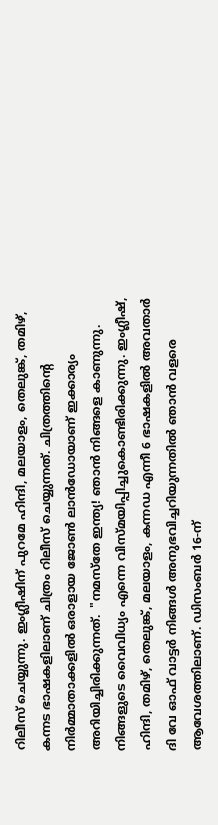റിലീസ് ചെയ്യുന്നു. ഇംഗ്ലീഷിന് പുറമേ ഹിന്ദി, മലയാളം, തെലുങ്ക്, തമിഴ്, കന്നട ഭാഷകളിലാണ് ചിത്രം റിലീസ് ചെയ്യുന്നത്. ചിത്രത്തിന്റെ നിർമ്മാതാക്കളിൽ ഒരാളായ ജോണ്‍ ലാന്‍ഡോയാണ് ഇക്കാര്യം അറിയിച്ചിരിക്കുന്നത്.  "നമസ്തേ ഇന്ത്യ! ഞാൻ നിങ്ങളെ കാണുന്നു. നിങ്ങളുടെ വൈവിധ്യം എന്നെ വിസ്മയിപ്പിച്ചുകൊണ്ടിരിക്കുന്നു. ഇംഗ്ലീഷ്, ഹിന്ദി, തമിഴ്, തെലുങ്ക്, മലയാളം, കന്നഡ എന്നീ 6 ഭാഷകളിൽ അവതാർ ദി വേ ഓഫ് വാട്ടർ നിങ്ങൾ അനുഭവിച്ചറിയുന്നതിൽ ഞാൻ വളരെ ആവേശത്തിലാണ്. ഡിസംബർ 16-ന്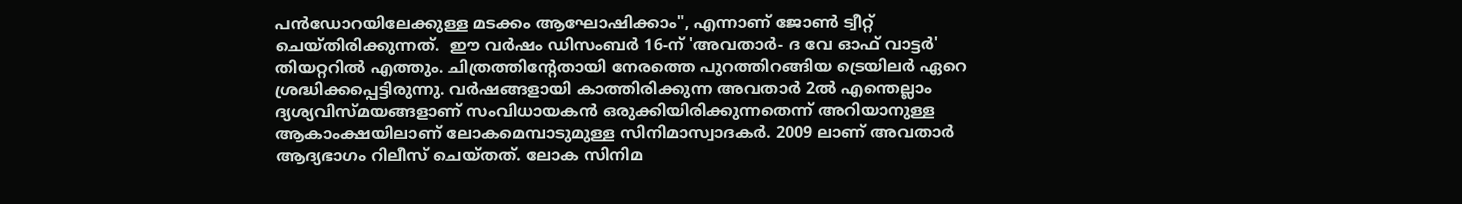പന്‍ഡോറയിലേക്കുള്ള മടക്കം ആഘോഷിക്കാം", എന്നാണ് ജോണ്‍ ട്വീറ്റ് ചെയ്തിരിക്കുന്നത്.  ഈ വർഷം ഡിസംബർ 16-ന് 'അവതാർ- ദ വേ ഓഫ് വാട്ടർ' തിയറ്ററിൽ എത്തും. ചിത്രത്തിന്റേതായി നേരത്തെ പുറത്തിറങ്ങിയ ട്രെയിലർ ഏറെ ശ്രദ്ധിക്കപ്പെട്ടിരുന്നു. വർഷങ്ങളായി കാത്തിരിക്കുന്ന അവതാര്‍ 2ല്‍ എന്തെല്ലാം ദ്യശ്യവിസ്മയങ്ങളാണ് സംവിധായകന്‍ ഒരുക്കിയിരിക്കുന്നതെന്ന് അറിയാനുള്ള ആകാംക്ഷയിലാണ് ലോകമെമ്പാടുമുള്ള സിനിമാസ്വാദകർ. 2009 ലാണ് അവതാര്‍ ആദ്യഭാഗം റിലീസ് ചെയ്തത്. ലോക സിനിമ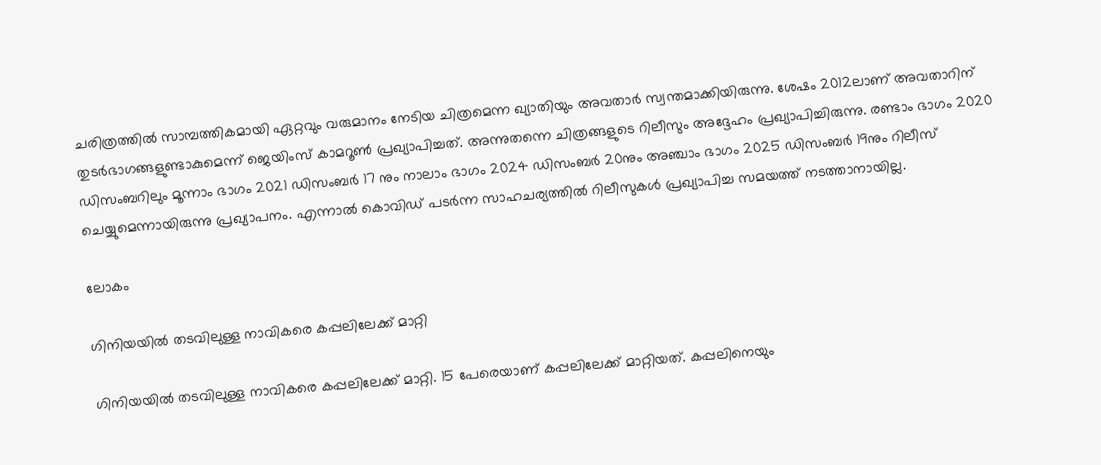ചരിത്രത്തില്‍ സാമ്പത്തികമായി ഏറ്റവും വരുമാനം നേടിയ ചിത്രമെന്ന ഖ്യാതിയും അവതാര്‍ സ്വന്തമാക്കിയിരുന്നു. ശേഷം 2012ലാണ് അവതാറിന് തുടർഭാഗങ്ങളുണ്ടാകുമെന്ന് ജെയിംസ് കാമറൂൺ പ്രഖ്യാപിച്ചത്. അന്നുതന്നെ ചിത്രങ്ങളുടെ റിലീസും അദ്ദേഹം പ്രഖ്യാപിച്ചിരുന്നു. രണ്ടാം ഭാഗം 2020 ഡിസംബറിലും മൂന്നാം ഭാഗം 2021 ഡിസംബർ 17 നും നാലാം ഭാഗം 2024 ഡിസംബർ 20നും അഞ്ചാം ഭാഗം 2025 ഡിസംബർ 19നും റിലീസ് ചെയ്യുമെന്നായിരുന്നു പ്രഖ്യാപനം. എന്നാൽ കൊവിഡ് പടർന്ന സാഹചര്യത്തിൽ റിലീസുകൾ പ്രഖ്യാപിച്ച സമയത്ത് നടത്താനായില്ല.

ലോകം

ഗിനിയയില്‍ തടവിലുള്ള നാവികരെ കപ്പലിലേക്ക് മാറ്റി

ഗിനിയയില്‍ തടവിലുള്ള നാവികരെ കപ്പലിലേക്ക് മാറ്റി. 15 പേരെയാണ് കപ്പലിലേക്ക് മാറ്റിയത്. കപ്പലിനെയും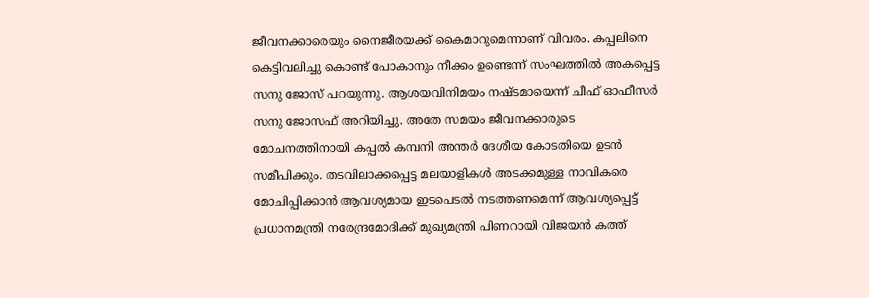ജീവനക്കാരെയും നൈജീരയക്ക് കൈമാറുമെന്നാണ് വിവരം. കപ്പലിനെ കെട്ടിവലിച്ചു കൊണ്ട് പോകാനും നീക്കം ഉണ്ടെന്ന് സംഘത്തില്‍ അകപ്പെട്ട സനു ജോസ് പറയുന്നു. ആശയവിനിമയം നഷ്ടമായെന്ന് ചീഫ് ഓഫീസര്‍ സനു ജോസഫ് അറിയിച്ചു. അതേ സമയം ജീവനക്കാരുടെ മോചനത്തിനായി കപ്പല്‍ കമ്പനി അന്തര്‍ ദേശീയ കോടതിയെ ഉടന്‍ സമീപിക്കും. തടവിലാക്കപ്പെട്ട മലയാളികള്‍ അടക്കമുള്ള നാവികരെ മോചിപ്പിക്കാന്‍ ആവശ്യമായ ഇടപെടല്‍ നടത്തണമെന്ന് ആവശ്യപ്പെട്ട് പ്രധാനമന്ത്രി നരേന്ദ്രമോദിക്ക് മുഖ്യമന്ത്രി പിണറായി വിജയന്‍ കത്ത്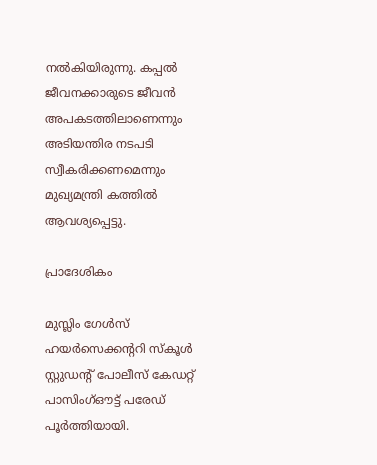നല്‍കിയിരുന്നു. കപ്പല്‍ ജീവനക്കാരുടെ ജീവന്‍ അപകടത്തിലാണെന്നും അടിയന്തിര നടപടി സ്വീകരിക്കണമെന്നും മുഖ്യമന്ത്രി കത്തില്‍ ആവശ്യപ്പെട്ടു.

പ്രാദേശികം

മുസ്ലിം ഗേള്‍സ് ഹയര്‍സെക്കന്ററി സ്കൂള്‍ സ്റ്റുഡന്റ് പോലീസ് കേഡറ്റ് പാസിംഗ്ഔട്ട് പരേഡ് പൂര്‍ത്തിയായി.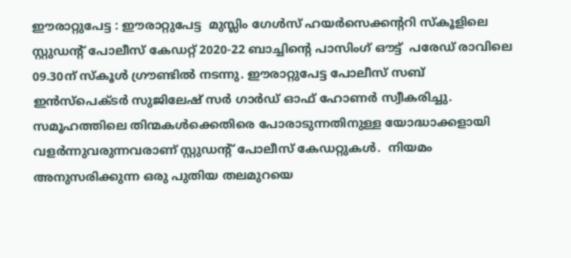ഈരാറ്റുപേട്ട : ഈരാറ്റുപേട്ട  മുസ്ലിം ഗേള്‍സ് ഹയര്‍സെക്കന്ററി സ്കൂളിലെ സ്റ്റുഡന്റ് പോലീസ് കേഡറ്റ് 2020-22 ബാച്ചിന്റെ പാസിംഗ് ഔട്ട്  പരേഡ് രാവിലെ 09.30ന് സ്കൂള്‍ ഗ്രൗണ്ടില്‍ നടന്നു. ഈരാറ്റുപേട്ട പോലീസ് സബ് ഇന്‍സ്പെക്ടര്‍ സുജിലേഷ് സര്‍ ഗാര്‍ഡ് ഓഫ് ഹോണര്‍ സ്വീകരിച്ചു. സമൂഹത്തിലെ തിന്മകള്‍ക്കെതിരെ പോരാടുന്നതിനുള്ള യോദ്ധാക്കളായി വളര്‍ന്നുവരുന്നവരാണ് സ്റ്റുഡന്റ് പോലീസ് കേഡറ്റുകള്‍.  നിയമം അനുസരിക്കുന്ന ഒരു പുതിയ തലമുറയെ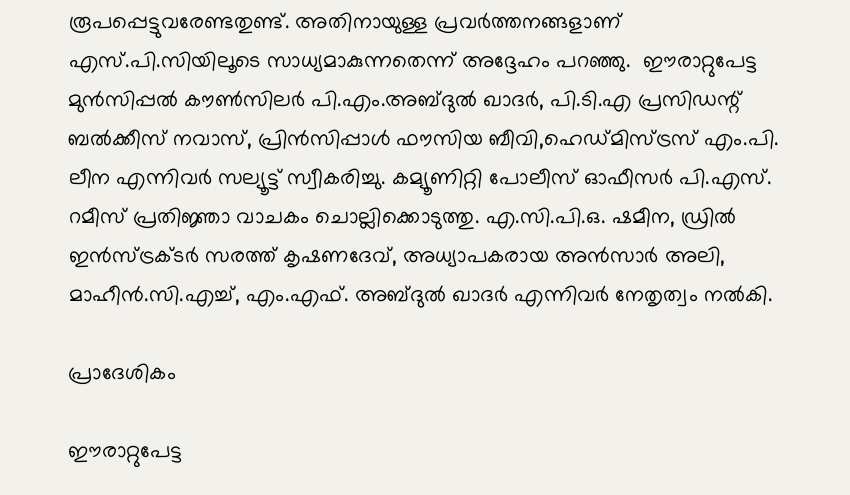രൂപപ്പെട്ടുവരേണ്ടതുണ്ട്. അതിനായുള്ള പ്രവര്‍ത്തനങ്ങളാണ് എസ്.പി.സിയിലൂടെ സാധ്യമാകുന്നതെന്ന് അദ്ദേഹം പറഞ്ഞു.  ഈരാറ്റുപേട്ട മുന്‍സിപ്പല്‍ കൗണ്‍സിലര്‍ പി.എം.അബ്ദുല്‍ ഖാദര്‍, പി.ടി.എ പ്രസിഡന്റ് ബല്‍ക്കീസ് നവാസ്, പ്രിന്‍സിപ്പാള്‍ ഫൗസിയ ബീവി,ഹെഡ്മിസ്ട്രസ് എം.പി. ലീന എന്നിവര്‍ സല്യൂട്ട് സ്വീകരിച്ചു. കമ്യൂണിറ്റി പോലീസ് ഓഫീസര്‍ പി.എസ്. റമീസ് പ്രതിജ്ഞാ വാചകം ചൊല്ലിക്കൊടുത്തു. എ.സി.പി.ഒ. ഷമീന, ഡ്രില്‍ ഇന്‍സ്ട്രക്ടര്‍ സരത്ത് കൃഷണദേവ്, അധ്യാപകരായ അന്‍സാര്‍ അലി, മാഹീന്‍.സി.എച്ച്, എം.എഫ്. അബ്ദുല്‍ ഖാദര്‍ എന്നിവര്‍ നേതൃത്വം നല്‍കി.

പ്രാദേശികം

ഈരാറ്റുപേട്ട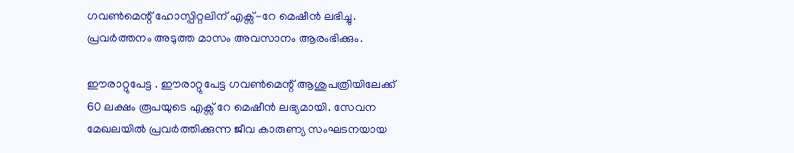ഗവൺമെന്റ് ഹോസ്പിറ്റലിന് എക്സ്-റേ മെഷീൻ ലഭിച്ചു. പ്രവർത്തനം അടുത്ത മാസം അവസാനം ആരംഭിക്കും.

ഈരാറ്റുപേട്ട . ഈരാറ്റുപേട്ട ഗവൺമെന്റ് ആശുപത്രിയിലേക്ക് 60 ലക്ഷം രൂപയുടെ എക്സ് റേ മെഷീൻ ലഭ്യമായി. സേവന മേഖലയിൽ പ്രവർത്തിക്കുന്ന ജീവ കാരുണ്യ സംഘടനയായ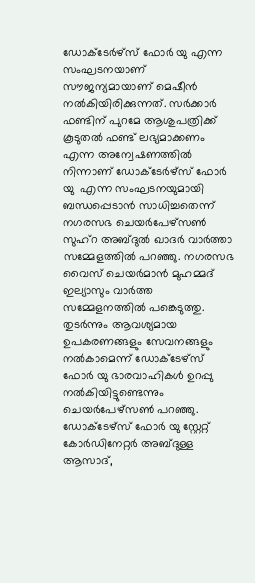ഡോക്ടേർഴ്സ് ഫോർ യു എന്ന സംഘടനയാണ് സൗജന്യമായാണ് മെഷീൻ നൽകിയിരിക്കുന്നത്. സർക്കാർ ഫണ്ടിന് പുറമേ ആശുപത്രിക്ക് കൂടുതൽ ഫണ്ട് ലഭ്യമാക്കണം എന്ന അന്വേഷണത്തിൽ നിന്നാണ് ഡോക്ടേർഴ്സ് ഫോർ യു  എന്ന സംഘടനയുമായി ബന്ധപ്പെടാൻ സാധിച്ചതെന്ന് നഗരസഭ ചെയർപേഴ്സൺ സുഹ്റ അബ്ദുൽ ഖാദർ വാർത്താ സമ്മേളത്തിൽ പറഞ്ഞു. നഗരസഭ വൈസ് ചെയർമാൻ മുഹമ്മദ് ഇല്യാസും വാർത്ത സമ്മേളനത്തിൽ പങ്കെടുത്തു.  തുടർന്നും ആവശ്യമായ ഉപകരണങ്ങളും സേവനങ്ങളും നൽകാമെന്ന് ഡോക്ടേഴ്സ് ഫോർ യു ഭാരവാഹികൾ ഉറപ്പു നൽകിയിട്ടുണ്ടെന്നും  ചെയർപേഴ്സൺ പറഞ്ഞു. ഡോക്ടേഴ്സ് ഫോർ യു സ്റ്റേറ്റ് കോർഡിനേറ്റർ അബ്ദുള്ള ആസാദ്‌,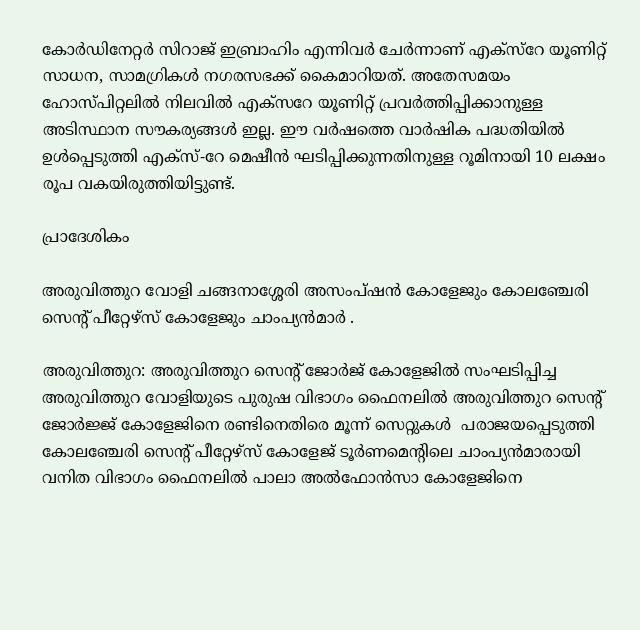കോർഡിനേറ്റർ സിറാജ് ഇബ്രാഹിം എന്നിവർ ചേർന്നാണ് എക്സ്റേ യൂണിറ്റ് സാധന, സാമഗ്രികൾ നഗരസഭക്ക് കൈമാറിയത്. അതേസമയം ഹോസ്പിറ്റലിൽ നിലവിൽ എക്സറേ യൂണിറ്റ് പ്രവർത്തിപ്പിക്കാനുള്ള അടിസ്ഥാന സൗകര്യങ്ങൾ ഇല്ല. ഈ വർഷത്തെ വാർഷിക പദ്ധതിയിൽ ഉൾപ്പെടുത്തി എക്സ്-റേ മെഷീൻ ഘടിപ്പിക്കുന്നതിനുള്ള റൂമിനായി 10 ലക്ഷം രൂപ വകയിരുത്തിയിട്ടുണ്ട്.

പ്രാദേശികം

അരുവിത്തുറ വോളി ചങ്ങനാശ്ശേരി അസംപ്ഷൻ കോളേജും കോലഞ്ചേരി സെന്റ് പീറ്റേഴ്സ് കോളേജും ചാംപ്യൻമാർ .

അരുവിത്തുറ: അരുവിത്തുറ സെന്റ് ജോർജ് കോളേജിൽ സംഘടിപ്പിച്ച അരുവിത്തുറ വോളിയുടെ പുരുഷ വിഭാഗം ഫൈനലിൽ അരുവിത്തുറ സെന്റ് ജോർജ്ജ് കോളേജിനെ രണ്ടിനെതിരെ മൂന്ന് സെറ്റുകൾ  പരാജയപ്പെടുത്തി കോലഞ്ചേരി സെന്റ് പീറ്റേഴ്സ് കോളേജ് ടൂർണമെന്റിലെ ചാംപ്യൻമാരായി വനിത വിഭാഗം ഫൈനലിൽ പാലാ അൽഫോൻസാ കോളേജിനെ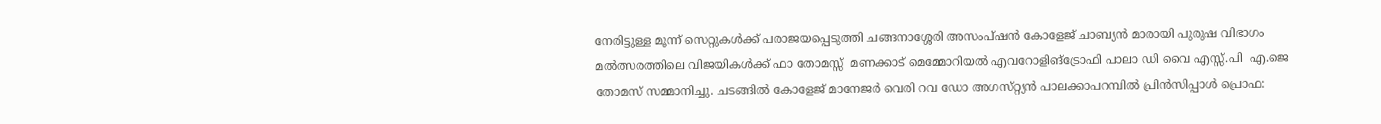നേരിട്ടുള്ള മൂന്ന് സെറ്റുകൾക്ക് പരാജയപ്പെടുത്തി ചങ്ങനാശ്ശേരി അസംപ്ഷൻ കോളേജ് ചാബ്യൻ മാരായി പുരുഷ വിഭാഗം മൽത്സരത്തിലെ വിജയികൾക്ക് ഫാ തോമസ്സ്  മണക്കാട് മെമ്മോറിയൽ എവറോളിങ്‌ട്രോഫി പാലാ ഡി വൈ എസ്സ്.പി  എ.ജെ തോമസ് സമ്മാനിച്ചു. ചടങ്ങിൽ കോളേജ് മാനേജർ വെരി റവ ഡോ അഗസ്‌റ്റ്യൻ പാലക്കാപറമ്പിൽ പ്രിൻസിപ്പാൾ പ്രൊഫ: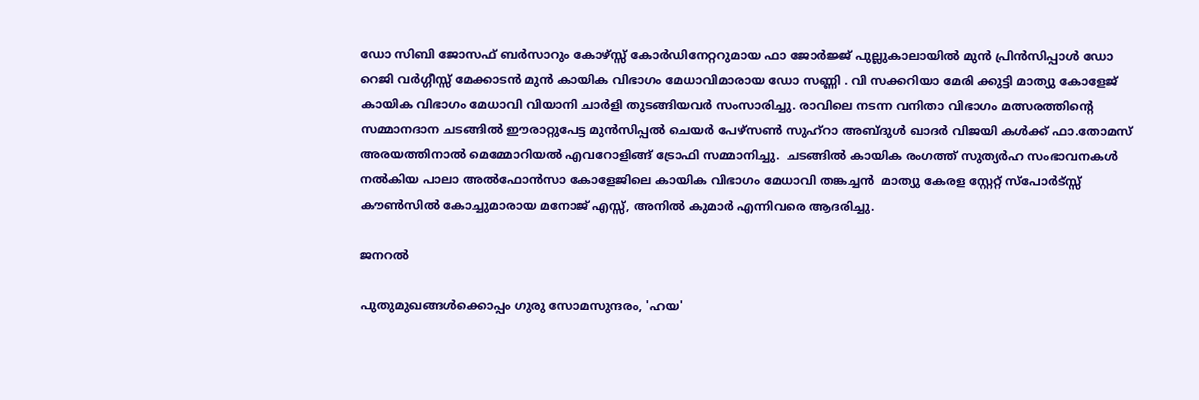ഡോ സിബി ജോസഫ് ബർസാറും കോഴ്സ്സ് കോർഡിനേറ്ററുമായ ഫാ ജോർജ്ജ് പുല്ലുകാലായിൽ മുൻ പ്രിൻസിപ്പാൾ ഡോ റെജി വർഗ്ഗീസ്സ് മേക്കാടൻ മുൻ കായിക വിഭാഗം മേധാവിമാരായ ഡോ സണ്ണി . വി സക്കറിയാ മേരി ക്കുട്ടി മാത്യു കോളേജ് കായിക വിഭാഗം മേധാവി വിയാനി ചാർളി തുടങ്ങിയവർ സംസാരിച്ചു. രാവിലെ നടന്ന വനിതാ വിഭാഗം മത്സരത്തിന്റെ സമ്മാനദാന ചടങ്ങിൽ ഈരാറ്റുപേട്ട മുൻസിപ്പൽ ചെയർ പേഴ്സൺ സുഹ്റാ അബ്ദുൾ ഖാദർ വിജയി കൾക്ക് ഫാ.തോമസ് അരയത്തിനാൽ മെമ്മോറിയൽ എവറോളിങ്ങ് ട്രോഫി സമ്മാനിച്ചു.  ചടങ്ങിൽ കായിക രംഗത്ത് സുത്യർഹ സംഭാവനകൾ നൽകിയ പാലാ അൽഫോൻസാ കോളേജിലെ കായിക വിഭാഗം മേധാവി തങ്കച്ചൻ  മാത്യു കേരള സ്റ്റേറ്റ് സ്പോർട്സ്സ് കൗൺസിൽ കോച്ചുമാരായ മനോജ് എസ്സ്, അനിൽ കുമാർ എന്നിവരെ ആദരിച്ചു.

ജനറൽ

പുതുമുഖങ്ങള്‍ക്കൊപ്പം ഗുരു സോമസുന്ദരം, 'ഹയ'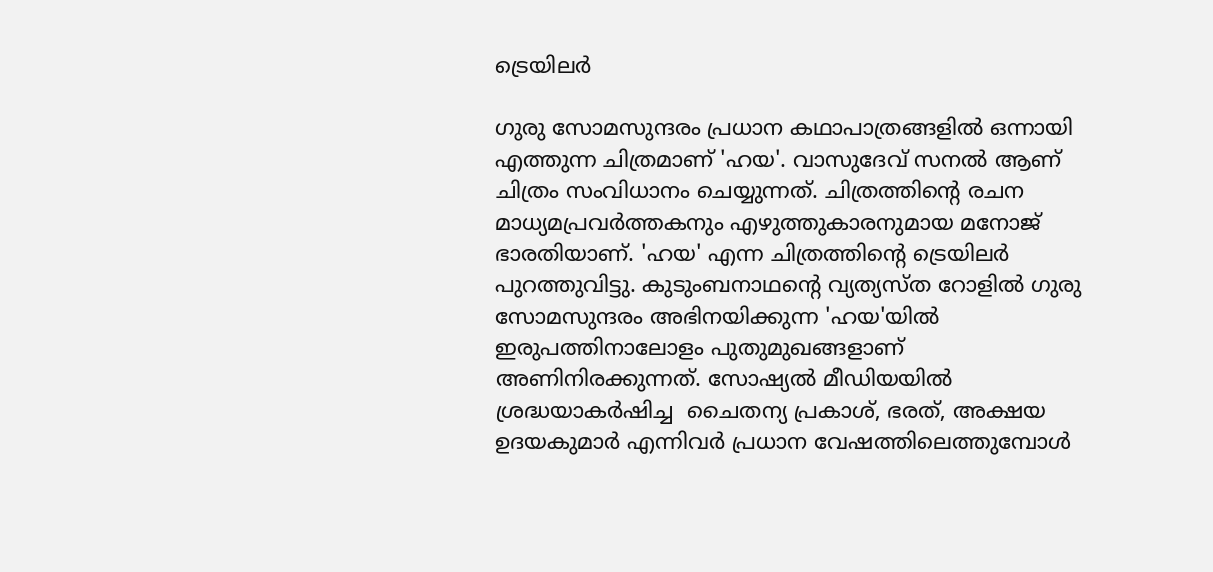ട്രെയിലര്‍

ഗുരു സോമസുന്ദരം പ്രധാന കഥാപാത്രങ്ങളില്‍ ഒന്നായി എത്തുന്ന ചിത്രമാണ് 'ഹയ'. വാസുദേവ് സനല്‍ ആണ് ചിത്രം സംവിധാനം ചെയ്യുന്നത്. ചിത്രത്തിന്റെ രചന മാധ്യമപ്രവർത്തകനും എഴുത്തുകാരനുമായ മനോജ് ഭാരതിയാണ്. 'ഹയ' എന്ന ചിത്രത്തിന്റെ ട്രെയിലര്‍ പുറത്തുവിട്ടു. കുടുംബനാഥന്റെ വ്യത്യസ്‍ത റോളിൽ ഗുരു സോമസുന്ദരം അഭിനയിക്കുന്ന 'ഹയ'യില്‍ ഇരുപത്തിനാലോളം പുതുമുഖങ്ങളാണ് അണിനിരക്കുന്നത്. സോഷ്യല്‍ മീഡിയയില്‍ ശ്രദ്ധയാകര്‍ഷിച്ച  ചൈതന്യ പ്രകാശ്, ഭരത്, അക്ഷയ ഉദയകുമാർ എന്നിവര്‍ പ്രധാന വേഷത്തിലെത്തുമ്പോള്‍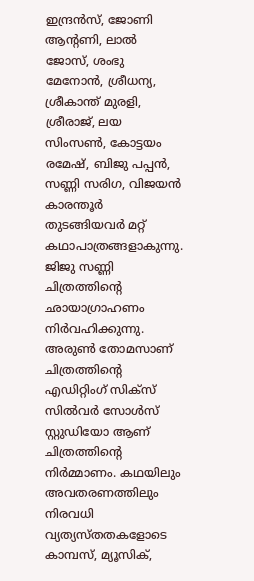ഇന്ദ്രൻസ്, ജോണി ആന്റണി, ലാൽ ജോസ്, ശംഭു മേനോൻ, ശ്രീധന്യ, ശ്രീകാന്ത് മുരളി, ശ്രീരാജ്, ലയ സിംസൺ, കോട്ടയം രമേഷ്, ബിജു പപ്പൻ, സണ്ണി സരിഗ, വിജയൻ കാരന്തൂർ തുടങ്ങിയവര്‍ മറ്റ് കഥാപാത്രങ്ങളാകുന്നു. ജിജു സണ്ണി ചിത്രത്തിന്റെ ഛായാഗ്രാഹണം നിര്‍വഹിക്കുന്നു. അരുൺ തോമസാണ് ചിത്രത്തിന്റെ എഡിറ്റിംഗ് സിക്സ് സിൽവർ സോൾസ് സ്റ്റുഡിയോ ആണ് ചിത്രത്തിന്‍റെ നിര്‍മ്മാണം. കഥയിലും അവതരണത്തിലും നിരവധി വ്യത്യസ്‍തതകളോടെ കാമ്പസ്, മ്യൂസിക്,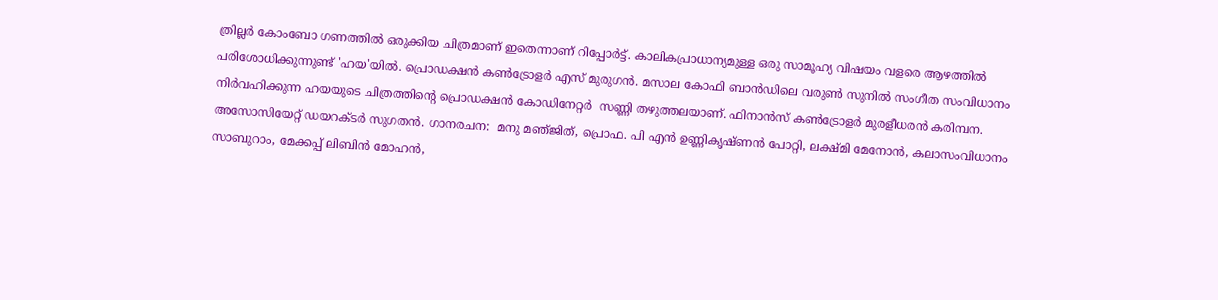ത്രില്ലർ കോംബോ ഗണത്തിൽ ഒരുക്കിയ ചിത്രമാണ് ഇതെന്നാണ് റിപ്പോര്‍ട്ട്. കാലികപ്രാധാന്യമുള്ള ഒരു സാമൂഹ്യ വിഷയം വളരെ ആഴത്തിൽ പരിശോധിക്കുന്നുണ്ട് 'ഹയ'യിൽ. പ്രൊഡക്ഷൻ കൺട്രോളർ എസ് മുരുഗൻ. മസാല കോഫി ബാൻഡിലെ വരുണ്‍ സുനില്‍ സംഗീത സംവിധാനം നിര്‍വഹിക്കുന്ന ഹയയുടെ ചിത്രത്തിന്റെ പ്രൊഡക്ഷൻ കോഡിനേറ്റര്‍  സണ്ണി തഴുത്തലയാണ്. ഫിനാൻസ് കൺട്രോളർ മുരളീധരൻ കരിമ്പന. അസോസിയേറ്റ് ഡയറക്ടർ സുഗതൻ. ഗാനരചന:  മനു മഞ്‌ജിത്, പ്രൊഫ. പി എൻ ഉണ്ണികൃഷ്‍ണൻ പോറ്റി, ലക്ഷ്‍മി മേനോൻ, കലാസംവിധാനം സാബുറാം, മേക്കപ്പ് ലിബിൻ മോഹൻ,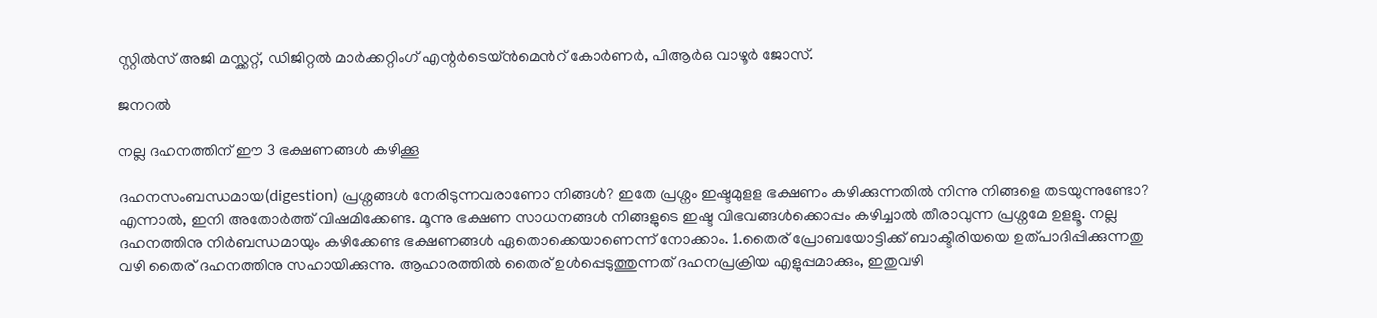സ്റ്റിൽസ് അജി മസ്ക്കറ്റ്, ഡിജിറ്റൽ മാർക്കറ്റിംഗ് എന്റർടെയ്ന്‍‍മെന്‍റ് കോർണർ, പിആർഒ വാഴൂർ ജോസ്.

ജനറൽ

നല്ല ദഹനത്തിന് ഈ 3 ഭക്ഷണങ്ങള്‍ കഴിക്കൂ

ദഹനസംബന്ധമായ(digestion) പ്രശ്നങ്ങള്‍ നേരിടുന്നവരാണോ നിങ്ങള്‍? ഇതേ പ്രശ്നം ഇഷ്ടമുളള ഭക്ഷണം കഴിക്കുന്നതില്‍ നിന്നു നിങ്ങളെ തടയുന്നുണ്ടോ? എന്നാല്‍, ഇനി അതോര്‍ത്ത് വിഷമിക്കേണ്ട. മൂന്നു ഭക്ഷണ സാധനങ്ങള്‍ നിങ്ങളുടെ ഇഷ്ട വിഭവങ്ങള്‍ക്കൊപ്പം കഴിച്ചാല്‍ തീരാവുന്ന പ്രശ്നമേ ഉളളൂ. നല്ല ദഹനത്തിനു നിര്‍ബന്ധമായും കഴിക്കേണ്ട ഭക്ഷണങ്ങള്‍ ഏതൊക്കെയാണെന്ന് നോക്കാം. 1.തൈര് പ്രോബയോട്ടിക്ക് ബാക്ടീരിയയെ ഉത്പാദിപ്പിക്കുന്നതു വഴി തൈര് ദഹനത്തിനു സഹായിക്കുന്നു. ആഹാരത്തില്‍ തൈര് ഉള്‍പ്പെടുത്തുന്നത് ദഹനപ്രക്രിയ എളുപ്പമാക്കും, ഇതുവഴി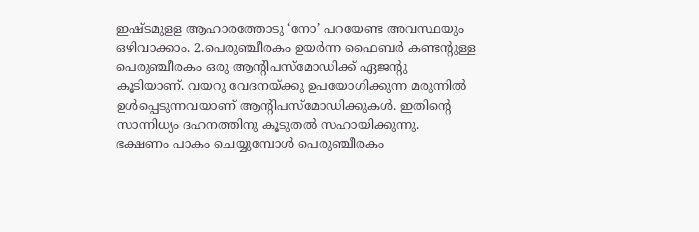ഇഷ്ടമുളള ആഹാരത്തോടു ‘നോ’ പറയേണ്ട അവസ്ഥയും ഒഴിവാക്കാം. 2.പെരുഞ്ചീരകം ഉയര്‍ന്ന ഫൈബര്‍ കണ്ടന്റുള്ള പെരുഞ്ചീരകം ഒരു ആന്റിപസ്മോഡിക്ക് ഏജന്റു കൂടിയാണ്. വയറു വേദനയ്ക്കു ഉപയോഗിക്കുന്ന മരുന്നില്‍ ഉള്‍പ്പെടുന്നവയാണ് ആന്റിപസ്മോഡിക്കുകള്‍. ഇതിന്റെ സാന്നിധ്യം ദഹനത്തിനു കൂടുതല്‍ സഹായിക്കുന്നു. ഭക്ഷണം പാകം ചെയ്യുമ്പോള്‍ പെരുഞ്ചീരകം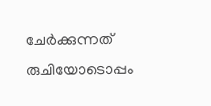ചേര്‍ക്കുന്നത് രുചിയോടൊപ്പം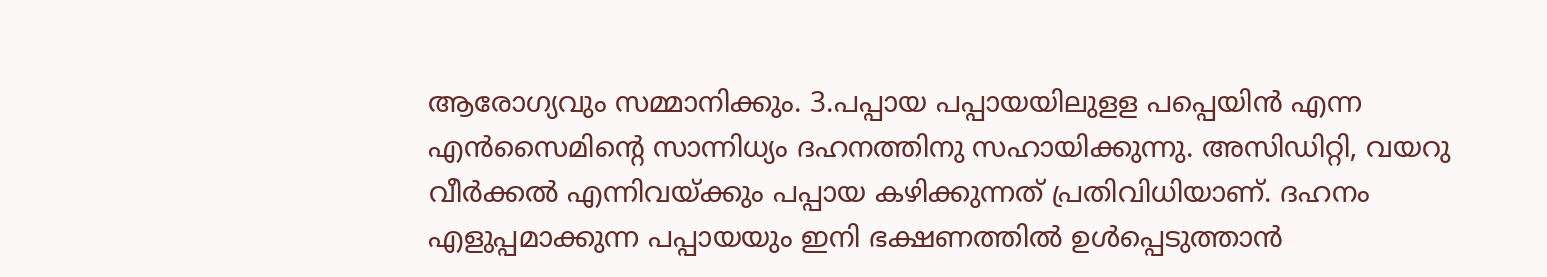ആരോഗ്യവും സമ്മാനിക്കും. 3.പപ്പായ പപ്പായയിലുളള പപ്പെയിന്‍ എന്ന എന്‍സൈമിന്റെ സാന്നിധ്യം ദഹനത്തിനു സഹായിക്കുന്നു. അസിഡിറ്റി, വയറു വീര്‍ക്കല്‍ എന്നിവയ്ക്കും പപ്പായ കഴിക്കുന്നത് പ്രതിവിധിയാണ്. ദഹനം എളുപ്പമാക്കുന്ന പപ്പായയും ഇനി ഭക്ഷണത്തില്‍ ഉള്‍പ്പെടുത്താന്‍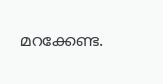മറക്കേണ്ട.